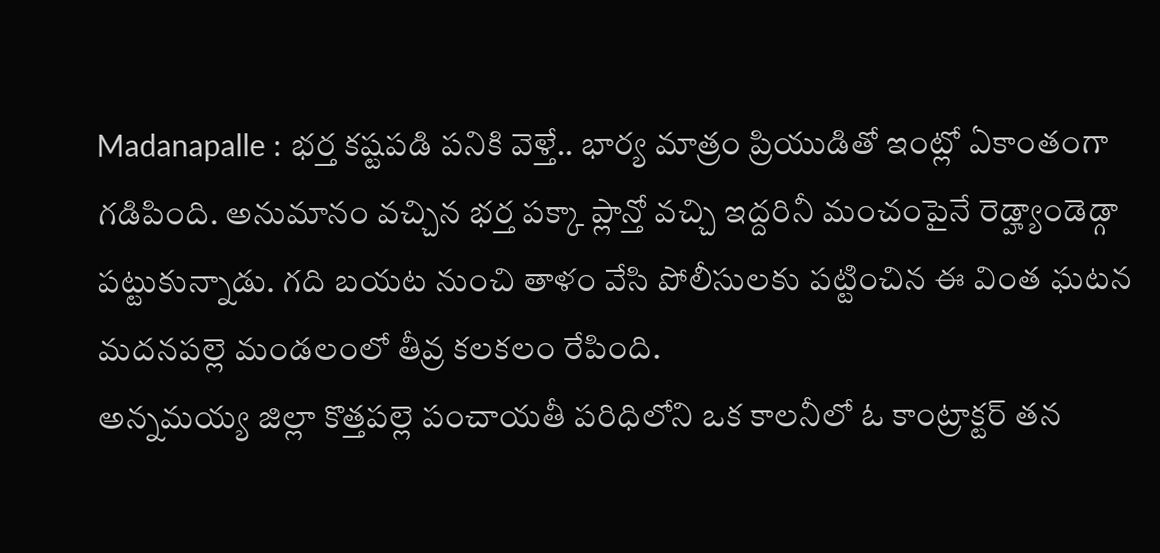Madanapalle : భర్త కష్టపడి పనికి వెళ్తే.. భార్య మాత్రం ప్రియుడితో ఇంట్లో ఏకాంతంగా గడిపింది. అనుమానం వచ్చిన భర్త పక్కా ప్లాన్తో వచ్చి ఇద్దరినీ మంచంపైనే రెడ్హ్యాండెడ్గా పట్టుకున్నాడు. గది బయట నుంచి తాళం వేసి పోలీసులకు పట్టించిన ఈ వింత ఘటన మదనపల్లె మండలంలో తీవ్ర కలకలం రేపింది.
అన్నమయ్య జిల్లా కొత్తపల్లె పంచాయతీ పరిధిలోని ఒక కాలనీలో ఓ కాంట్రాక్టర్ తన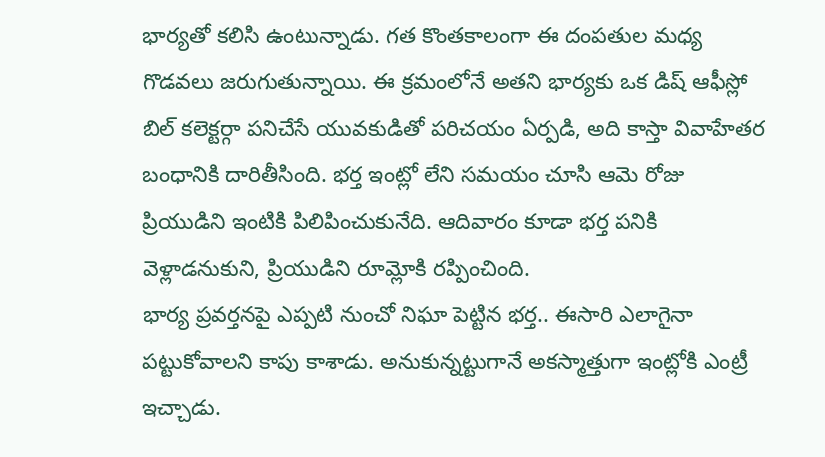భార్యతో కలిసి ఉంటున్నాడు. గత కొంతకాలంగా ఈ దంపతుల మధ్య గొడవలు జరుగుతున్నాయి. ఈ క్రమంలోనే అతని భార్యకు ఒక డిష్ ఆఫీస్లో బిల్ కలెక్టర్గా పనిచేసే యువకుడితో పరిచయం ఏర్పడి, అది కాస్తా వివాహేతర బంధానికి దారితీసింది. భర్త ఇంట్లో లేని సమయం చూసి ఆమె రోజు ప్రియుడిని ఇంటికి పిలిపించుకునేది. ఆదివారం కూడా భర్త పనికి వెళ్లాడనుకుని, ప్రియుడిని రూమ్లోకి రప్పించింది.
భార్య ప్రవర్తనపై ఎప్పటి నుంచో నిఘా పెట్టిన భర్త.. ఈసారి ఎలాగైనా పట్టుకోవాలని కాపు కాశాడు. అనుకున్నట్టుగానే అకస్మాత్తుగా ఇంట్లోకి ఎంట్రీ ఇచ్చాడు.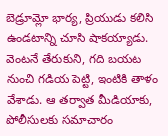బెడ్రూమ్లో భార్య, ప్రియుడు కలిసి ఉండటాన్ని చూసి షాకయ్యాడు. వెంటనే తేరుకుని, గది బయట నుంచి గడియ పెట్టి, ఇంటికి తాళం వేశాడు. ఆ తర్వాత మీడియాకు, పోలీసులకు సమాచారం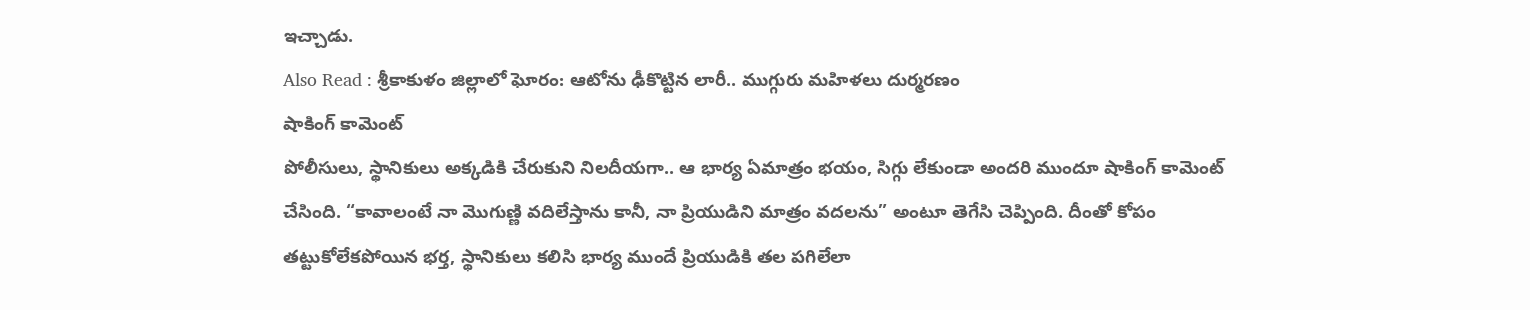ఇచ్చాడు.
Also Read : శ్రీకాకుళం జిల్లాలో ఘోరం: ఆటోను ఢీకొట్టిన లారీ.. ముగ్గురు మహిళలు దుర్మరణం
షాకింగ్ కామెంట్
పోలీసులు, స్థానికులు అక్కడికి చేరుకుని నిలదీయగా.. ఆ భార్య ఏమాత్రం భయం, సిగ్గు లేకుండా అందరి ముందూ షాకింగ్ కామెంట్ చేసింది. “కావాలంటే నా మొగుణ్ణి వదిలేస్తాను కానీ, నా ప్రియుడిని మాత్రం వదలను” అంటూ తెగేసి చెప్పింది. దీంతో కోపం తట్టుకోలేకపోయిన భర్త, స్థానికులు కలిసి భార్య ముందే ప్రియుడికి తల పగిలేలా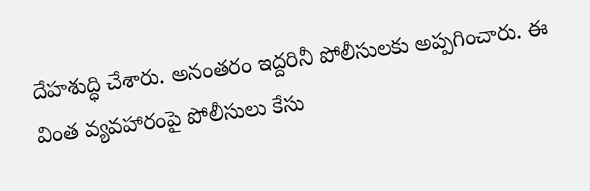దేహశుద్ధి చేశారు. అనంతరం ఇద్దరినీ పోలీసులకు అప్పగించారు. ఈ వింత వ్యవహారంపై పోలీసులు కేసు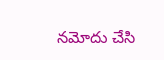నమోదు చేసి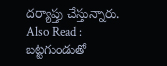దర్యాప్తు చేస్తున్నారు.
Also Read : బట్టగుండుతో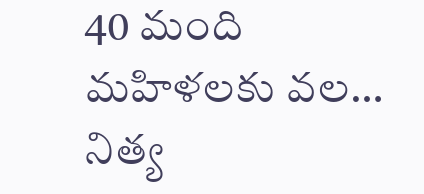40 మంది మహిళలకు వల… నిత్య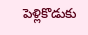పెళ్లికొడుకు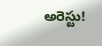అరెస్టు!